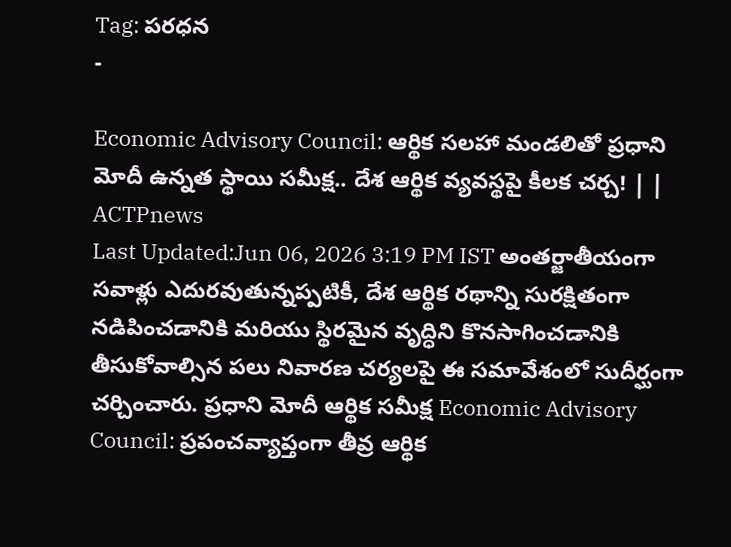Tag: పరధన
-

Economic Advisory Council: ఆర్థిక సలహా మండలితో ప్రధాని మోదీ ఉన్నత స్థాయి సమీక్ష.. దేశ ఆర్థిక వ్యవస్థపై కీలక చర్చ! | | ACTPnews
Last Updated:Jun 06, 2026 3:19 PM IST అంతర్జాతీయంగా సవాళ్లు ఎదురవుతున్నప్పటికీ, దేశ ఆర్థిక రథాన్ని సురక్షితంగా నడిపించడానికి మరియు స్థిరమైన వృద్ధిని కొనసాగించడానికి తీసుకోవాల్సిన పలు నివారణ చర్యలపై ఈ సమావేశంలో సుదీర్ఘంగా చర్చించారు. ప్రధాని మోదీ ఆర్థిక సమీక్ష Economic Advisory Council: ప్రపంచవ్యాప్తంగా తీవ్ర ఆర్థిక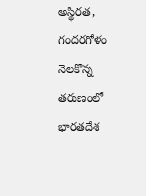అస్థిరత, గందరగోళం నెలకొన్న తరుణంలో భారతదేశ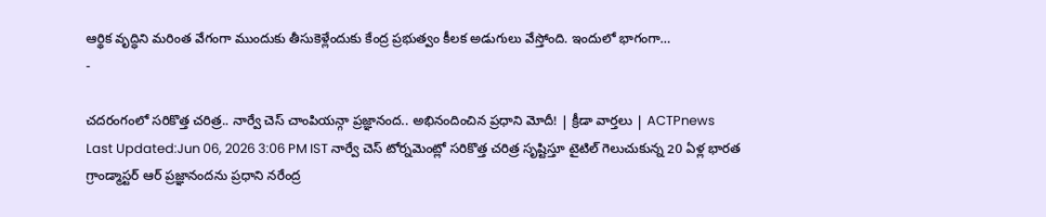ఆర్థిక వృద్ధిని మరింత వేగంగా ముందుకు తీసుకెళ్లేందుకు కేంద్ర ప్రభుత్వం కీలక అడుగులు వేస్తోంది. ఇందులో భాగంగా…
-

చదరంగంలో సరికొత్త చరిత్ర.. నార్వే చెస్ చాంపియన్గా ప్రజ్ఞానంద.. అభినందించిన ప్రధాని మోదీ! | క్రీడా వార్తలు | ACTPnews
Last Updated:Jun 06, 2026 3:06 PM IST నార్వే చెస్ టోర్నమెంట్లో సరికొత్త చరిత్ర సృష్టిస్తూ టైటిల్ గెలుచుకున్న 20 ఏళ్ల భారత గ్రాండ్మాస్టర్ ఆర్ ప్రజ్ఞానందను ప్రధాని నరేంద్ర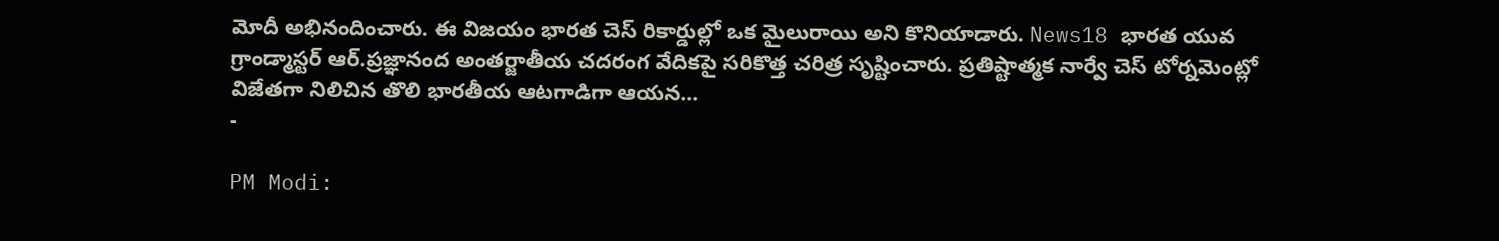మోదీ అభినందించారు. ఈ విజయం భారత చెస్ రికార్డుల్లో ఒక మైలురాయి అని కొనియాడారు. News18 భారత యువ గ్రాండ్మాస్టర్ ఆర్.ప్రజ్ఞానంద అంతర్జాతీయ చదరంగ వేదికపై సరికొత్త చరిత్ర సృష్టించారు. ప్రతిష్టాత్మక నార్వే చెస్ టోర్నమెంట్లో విజేతగా నిలిచిన తొలి భారతీయ ఆటగాడిగా ఆయన…
-

PM Modi: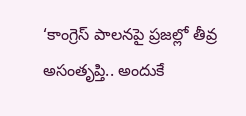‘కాంగ్రెస్ పాలనపై ప్రజల్లో తీవ్ర అసంతృప్తి.. అందుకే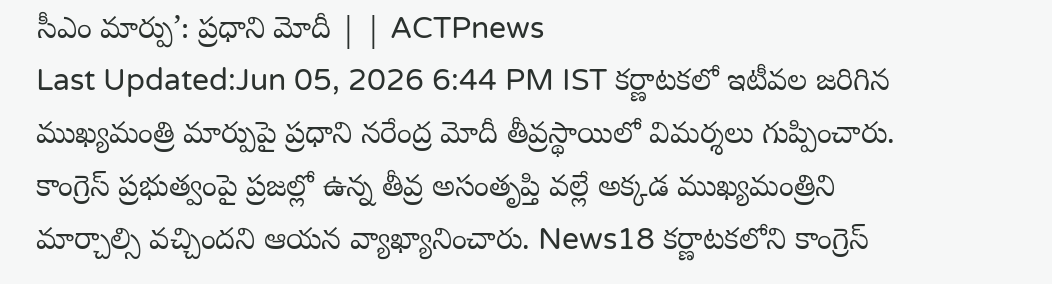సీఎం మార్పు’: ప్రధాని మోదీ | | ACTPnews
Last Updated:Jun 05, 2026 6:44 PM IST కర్ణాటకలో ఇటీవల జరిగిన ముఖ్యమంత్రి మార్పుపై ప్రధాని నరేంద్ర మోదీ తీవ్రస్థాయిలో విమర్శలు గుప్పించారు. కాంగ్రెస్ ప్రభుత్వంపై ప్రజల్లో ఉన్న తీవ్ర అసంతృప్తి వల్లే అక్కడ ముఖ్యమంత్రిని మార్చాల్సి వచ్చిందని ఆయన వ్యాఖ్యానించారు. News18 కర్ణాటకలోని కాంగ్రెస్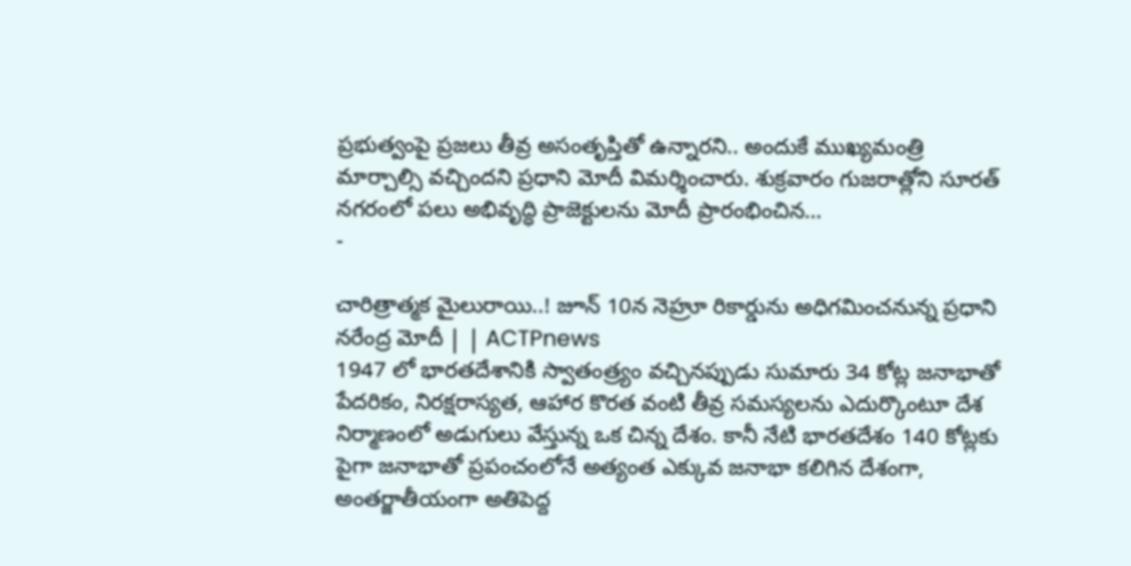ప్రభుత్వంపై ప్రజలు తీవ్ర అసంతృప్తితో ఉన్నారని.. అందుకే ముఖ్యమంత్రి మార్చాల్సి వచ్చిందని ప్రధాని మోదీ విమర్శించారు. శుక్రవారం గుజరాత్లోని సూరత్ నగరంలో పలు అభివృద్ధి ప్రాజెక్టులను మోదీ ప్రారంభించిన…
-

చారిత్రాత్మక మైలురాయి..! జూన్ 10న నెహ్రూ రికార్డును అధిగమించనున్న ప్రధాని నరేంద్ర మోదీ | | ACTPnews
1947 లో భారతదేశానికి స్వాతంత్ర్యం వచ్చినప్పుడు సుమారు 34 కోట్ల జనాభాతో పేదరికం, నిరక్షరాస్యత, ఆహార కొరత వంటి తీవ్ర సమస్యలను ఎదుర్కొంటూ దేశ నిర్మాణంలో అడుగులు వేస్తున్న ఒక చిన్న దేశం. కానీ నేటి భారతదేశం 140 కోట్లకు పైగా జనాభాతో ప్రపంచంలోనే అత్యంత ఎక్కువ జనాభా కలిగిన దేశంగా, అంతర్జాతీయంగా అతిపెద్ద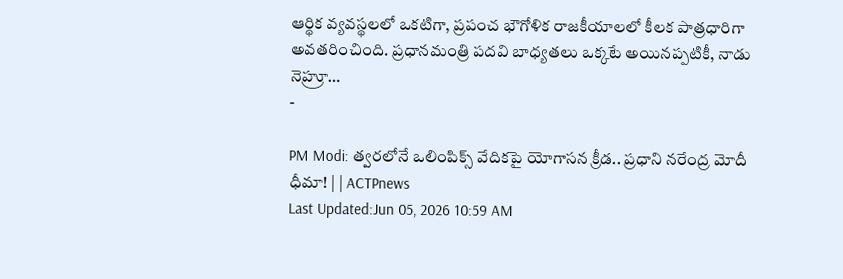ఆర్థిక వ్యవస్థలలో ఒకటిగా, ప్రపంచ భౌగోళిక రాజకీయాలలో కీలక పాత్రధారిగా అవతరించింది. ప్రధానమంత్రి పదవి బాధ్యతలు ఒక్కటే అయినప్పటికీ, నాడు నెహ్రూ…
-

PM Modi: త్వరలోనే ఒలింపిక్స్ వేదికపై యోగాసన క్రీడ.. ప్రధాని నరేంద్ర మోదీ ధీమా! | | ACTPnews
Last Updated:Jun 05, 2026 10:59 AM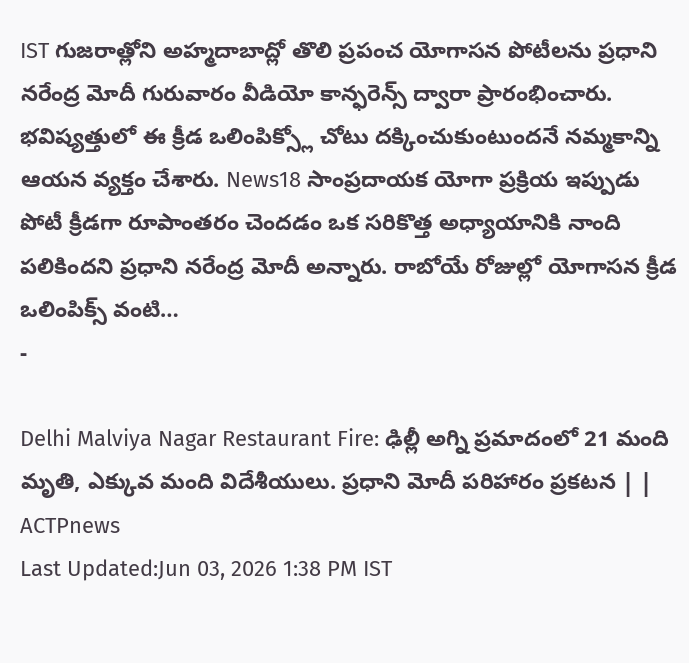IST గుజరాత్లోని అహ్మదాబాద్లో తొలి ప్రపంచ యోగాసన పోటీలను ప్రధాని నరేంద్ర మోదీ గురువారం వీడియో కాన్ఫరెన్స్ ద్వారా ప్రారంభించారు. భవిష్యత్తులో ఈ క్రీడ ఒలింపిక్స్లో చోటు దక్కించుకుంటుందనే నమ్మకాన్ని ఆయన వ్యక్తం చేశారు. News18 సాంప్రదాయక యోగా ప్రక్రియ ఇప్పుడు పోటీ క్రీడగా రూపాంతరం చెందడం ఒక సరికొత్త అధ్యాయానికి నాంది పలికిందని ప్రధాని నరేంద్ర మోదీ అన్నారు. రాబోయే రోజుల్లో యోగాసన క్రీడ ఒలింపిక్స్ వంటి…
-

Delhi Malviya Nagar Restaurant Fire: ఢిల్లీ అగ్ని ప్రమాదంలో 21 మంది మృతి, ఎక్కువ మంది విదేశీయులు. ప్రధాని మోదీ పరిహారం ప్రకటన | | ACTPnews
Last Updated:Jun 03, 2026 1:38 PM IST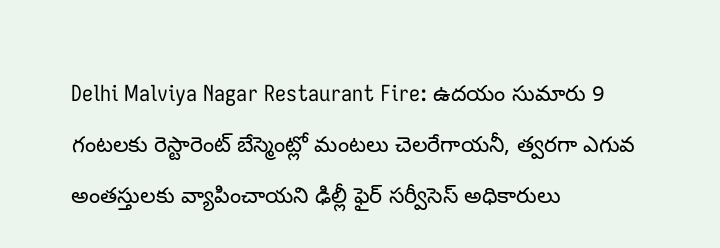Delhi Malviya Nagar Restaurant Fire: ఉదయం సుమారు 9 గంటలకు రెస్టారెంట్ బేస్మెంట్లో మంటలు చెలరేగాయనీ, త్వరగా ఎగువ అంతస్తులకు వ్యాపించాయని ఢిల్లీ ఫైర్ సర్వీసెస్ అధికారులు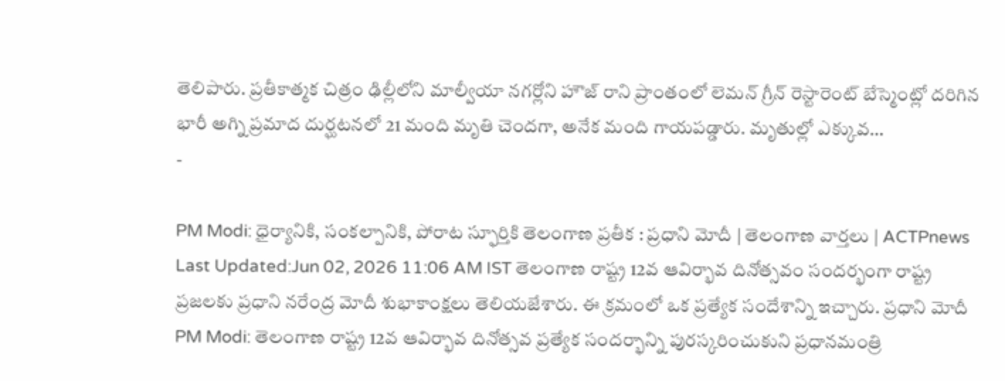తెలిపారు. ప్రతీకాత్మక చిత్రం ఢిల్లీలోని మాల్వీయా నగర్లోని హౌజ్ రాని ప్రాంతంలో లెమన్ గ్రీన్ రెస్టారెంట్ బేస్మెంట్లో దరిగిన భారీ అగ్ని ప్రమాద దుర్ఘటనలో 21 మంది మృతి చెందగా, అనేక మంది గాయపడ్డారు. మృతుల్లో ఎక్కువ…
-

PM Modi: ధైర్యానికి, సంకల్పానికి, పోరాట స్ఫూర్తికి తెలంగాణ ప్రతీక : ప్రధాని మోదీ | తెలంగాణ వార్తలు | ACTPnews
Last Updated:Jun 02, 2026 11:06 AM IST తెలంగాణ రాష్ట్ర 12వ ఆవిర్భావ దినోత్సవం సందర్భంగా రాష్ట్ర ప్రజలకు ప్రధాని నరేంద్ర మోదీ శుభాకాంక్షలు తెలియజేశారు. ఈ క్రమంలో ఒక ప్రత్యేక సందేశాన్ని ఇచ్చారు. ప్రధాని మోదీ PM Modi: తెలంగాణ రాష్ట్ర 12వ ఆవిర్భావ దినోత్సవ ప్రత్యేక సందర్భాన్ని పురస్కరించుకుని ప్రధానమంత్రి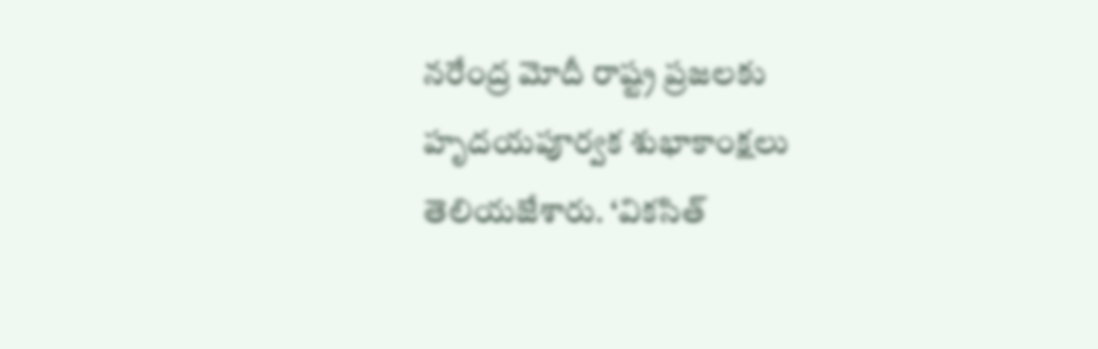నరేంద్ర మోదీ రాష్ట్ర ప్రజలకు హృదయపూర్వక శుభాకాంక్షలు తెలియజేశారు. ‘వికసిత్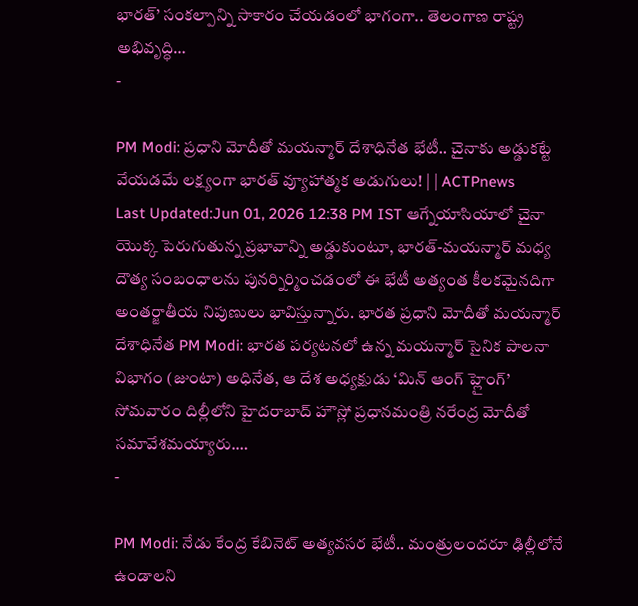భారత్’ సంకల్పాన్ని సాకారం చేయడంలో భాగంగా.. తెలంగాణ రాష్ట్ర అభివృద్ధి…
-

PM Modi: ప్రధాని మోదీతో మయన్మార్ దేశాధినేత భేటీ.. చైనాకు అడ్డుకట్టే వేయడమే లక్ష్యంగా భారత్ వ్యూహాత్మక అడుగులు! | | ACTPnews
Last Updated:Jun 01, 2026 12:38 PM IST ఆగ్నేయాసియాలో చైనా యొక్క పెరుగుతున్న ప్రభావాన్ని అడ్డుకుంటూ, భారత్-మయన్మార్ మధ్య దౌత్య సంబంధాలను పునర్నిర్మించడంలో ఈ భేటీ అత్యంత కీలకమైనదిగా అంతర్జాతీయ నిపుణులు భావిస్తున్నారు. భారత ప్రధాని మోదీతో మయన్మార్ దేశాధినేత PM Modi: భారత పర్యటనలో ఉన్న మయన్మార్ సైనిక పాలనా విభాగం (జుంటా) అధినేత, ఆ దేశ అధ్యక్షుడు ‘మిన్ ఆంగ్ హ్లైంగ్’ సోమవారం దిల్లీలోని హైదరాబాద్ హౌస్లో ప్రధానమంత్రి నరేంద్ర మోదీతో సమావేశమయ్యారు.…
-

PM Modi: నేడు కేంద్ర కేబినెట్ అత్యవసర భేటీ.. మంత్రులందరూ ఢిల్లీలోనే ఉండాలని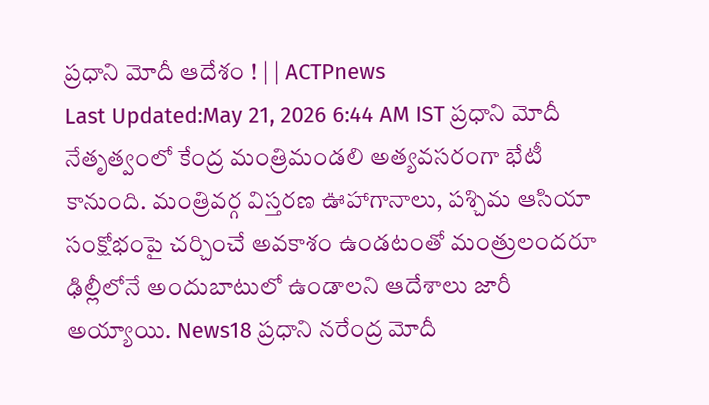ప్రధాని మోదీ ఆదేశం ! | | ACTPnews
Last Updated:May 21, 2026 6:44 AM IST ప్రధాని మోదీ నేతృత్వంలో కేంద్ర మంత్రిమండలి అత్యవసరంగా భేటీ కానుంది. మంత్రివర్గ విస్తరణ ఊహాగానాలు, పశ్చిమ ఆసియా సంక్షోభంపై చర్చించే అవకాశం ఉండటంతో మంత్రులందరూ ఢిల్లీలోనే అందుబాటులో ఉండాలని ఆదేశాలు జారీ అయ్యాయి. News18 ప్రధాని నరేంద్ర మోదీ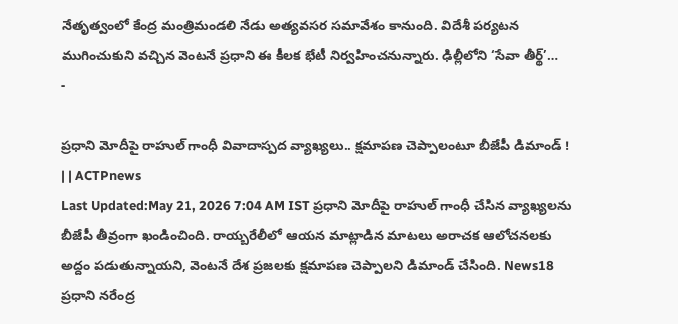నేతృత్వంలో కేంద్ర మంత్రిమండలి నేడు అత్యవసర సమావేశం కానుంది. విదేశీ పర్యటన ముగించుకుని వచ్చిన వెంటనే ప్రధాని ఈ కీలక భేటీ నిర్వహించనున్నారు. ఢిల్లీలోని ‘సేవా తీర్థ్’…
-

ప్రధాని మోదీపై రాహుల్ గాంధీ వివాదాస్పద వ్యాఖ్యలు.. క్షమాపణ చెప్పాలంటూ బీజేపీ డిమాండ్ ! | | ACTPnews
Last Updated:May 21, 2026 7:04 AM IST ప్రధాని మోదీపై రాహుల్ గాంధీ చేసిన వ్యాఖ్యలను బీజేపీ తీవ్రంగా ఖండించింది. రాయ్బరేలీలో ఆయన మాట్లాడిన మాటలు అరాచక ఆలోచనలకు అద్దం పడుతున్నాయని, వెంటనే దేశ ప్రజలకు క్షమాపణ చెప్పాలని డిమాండ్ చేసింది. News18 ప్రధాని నరేంద్ర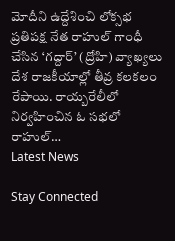మోదీని ఉద్దేశించి లోక్సభ ప్రతిపక్ష నేత రాహుల్ గాంధీ చేసిన ‘గద్దార్’ (ద్రోహి) వ్యాఖ్యలు దేశ రాజకీయాల్లో తీవ్ర కలకలం రేపాయి. రాయ్బరేలీలో నిర్వహించిన ఓ సభలో రాహుల్…
Latest News

Stay Connected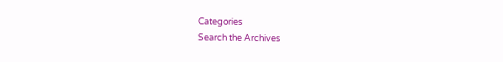Categories
Search the Archives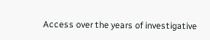Access over the years of investigative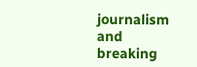journalism and breaking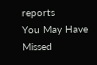reports
You May Have Missed